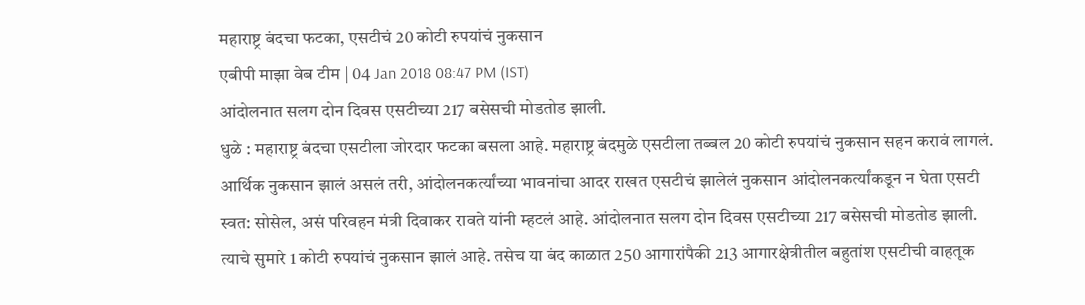महाराष्ट्र बंदचा फटका, एसटीचं 20 कोटी रुपयांचं नुकसान
एबीपी माझा वेब टीम | 04 Jan 2018 08:47 PM (IST)
आंदोलनात सलग दोन दिवस एसटीच्या 217 बसेसची मोडतोड झाली.
धुळे : महाराष्ट्र बंदचा एसटीला जोरदार फटका बसला आहे. महाराष्ट्र बंदमुळे एसटीला तब्बल 20 कोटी रुपयांचं नुकसान सहन करावं लागलं. आर्थिक नुकसान झालं असलं तरी, आंदोलनकर्त्यांच्या भावनांचा आदर राखत एसटीचं झालेलं नुकसान आंदोलनकर्त्यांकडून न घेता एसटी स्वत: सोसेल, असं परिवहन मंत्री दिवाकर रावते यांनी म्हटलं आहे. आंदोलनात सलग दोन दिवस एसटीच्या 217 बसेसची मोडतोड झाली. त्याचे सुमारे 1 कोटी रुपयांचं नुकसान झालं आहे. तसेच या बंद काळात 250 आगारांपैकी 213 आगारक्षेत्रीतील बहुतांश एसटीची वाहतूक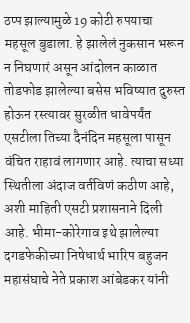ठप्प झाल्यामुळे 19 कोटी रुपयाचा महसूल बुडाला. हे झालेलं नुकसान भरून न निघणारं असून आंदोलन काळात तोडफोड झालेल्या बसेस भविष्यात दुरुस्त होऊन रस्त्यावर सुरळीत धावेपर्यंत एसटीला तिच्या दैनंदिन महसूला पासून वंचित राहावं लागणार आहे. त्याचा सध्या स्थितीला अंदाज वर्तविणं कठीण आहे, अशी माहिती एसटी प्रशासनाने दिली आहे. भीमा-कोरेगाव इथे झालेल्या दगडफेकीच्या निषेधार्थ भारिप बहुजन महासंघाचे नेते प्रकाश आंबेडकर यांनी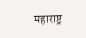महाराष्ट्र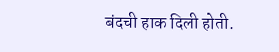बंदची हाक दिली होती.